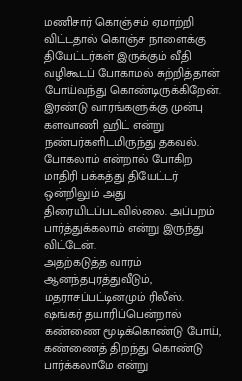மணிசார் கொஞ்சம் ஏமாற்றி விட்டதால் கொஞ்ச நாளைக்கு தியேட்டர்கள் இருக்கும் வீதி வழிகூடப் போகாமல் சுற்றித்தான் போய்வந்து கொண்டிருக்கிறேன். இரண்டு வாரங்களுக்கு முன்பு களவாணி ஹிட் என்று நண்பர்களிடமிருந்து தகவல். போகலாம் என்றால் போகிற மாதிரி பக்கத்து தியேட்டர் ஒன்றிலும் அது திரையிடப்படவில்லை. அப்பறம் பார்த்துக்கலாம் என்று இருந்து விட்டேன்.
அதற்கடுத்த வாரம் ஆனந்தபுரத்துவீடும், மதராசப்பட்டினமும் ரிலீஸ். ஷங்கர் தயாரிப்பென்றால் கண்ணை மூடிக்கொண்டு போய், கண்ணைத் திறந்து கொண்டு பார்க்கலாமே என்று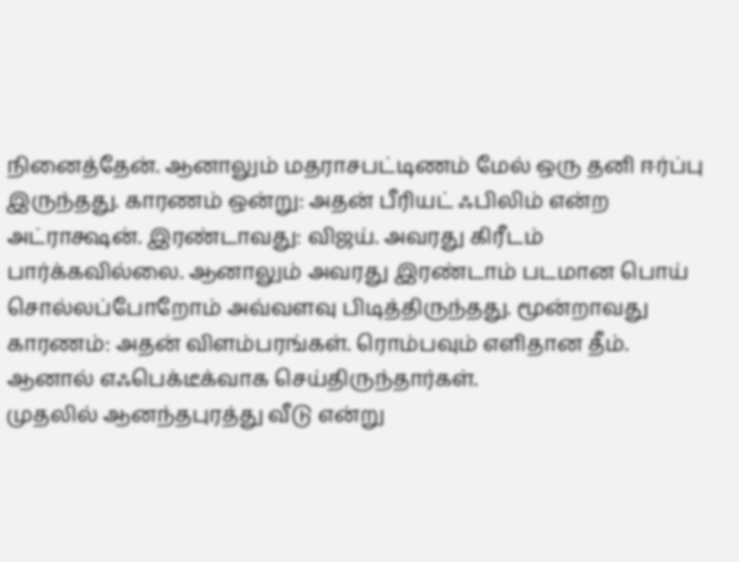நினைத்தேன். ஆனாலும் மதராசபட்டிணம் மேல் ஒரு தனி ஈர்ப்பு இருந்தது. காரணம் ஒன்று: அதன் பீரியட் ஃபிலிம் என்ற அட்ராக்ஷன். இரண்டாவது: விஜய். அவரது கிரீடம் பார்க்கவில்லை. ஆனாலும் அவரது இரண்டாம் படமான பொய் சொல்லப்போறோம் அவ்வளவு பிடித்திருந்தது. மூன்றாவது காரணம்: அதன் விளம்பரங்கள். ரொம்பவும் எளிதான தீம். ஆனால் எஃபெக்டீக்வாக செய்திருந்தார்கள்.
முதலில் ஆனந்தபுரத்து வீடு என்று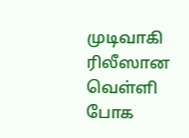முடிவாகி ரிலீஸான வெள்ளி போக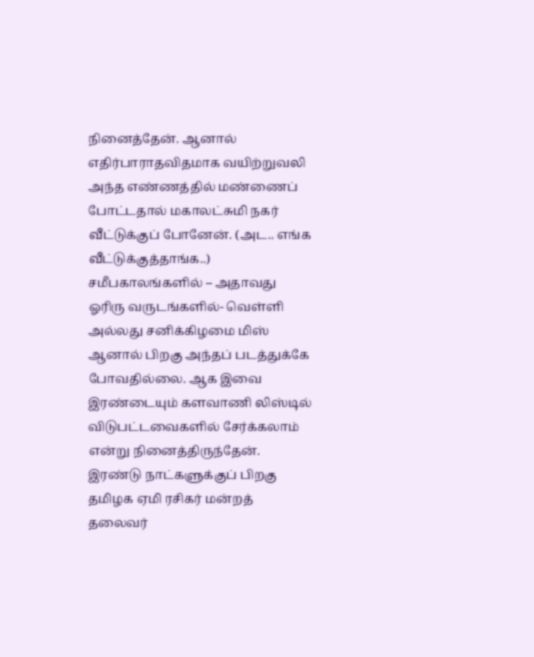நினைத்தேன். ஆனால் எதிர்பாராதவிதமாக வயிற்றுவலி அந்த எண்ணத்தில் மண்ணைப் போட்டதால் மகாலட்சுமி நகர் வீட்டுக்குப் போனேன். (அட.. எங்க வீட்டுக்குத்தாங்க..) சமீபகாலங்களில் – அதாவது ஓரிரு வருடங்களில்- வெள்ளி அல்லது சனிக்கிழமை மிஸ் ஆனால் பிறகு அந்தப் படத்துக்கே போவதில்லை. ஆக இவை இரண்டையும் களவாணி லிஸ்டில் விடுபட்டவைகளில் சேர்க்கலாம் என்று நினைத்திருந்தேன்.
இரண்டு நாட்களுக்குப் பிறகு தமிழக ஏமி ரசிகர் மன்றத் தலைவர்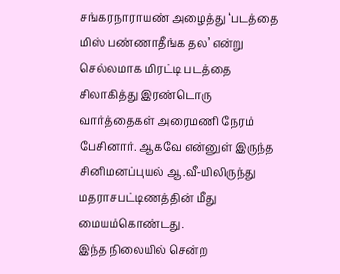சங்கரநாராயண் அழைத்து ‘படத்தை மிஸ் பண்ணாதீங்க தல’ என்று செல்லமாக மிரட்டி படத்தை சிலாகித்து இரண்டொரு வார்த்தைகள் அரைமணி நேரம் பேசினார். ஆகவே என்னுள் இருந்த சினிமனப்புயல் ஆ.வீ-யிலிருந்து மதராசபட்டிணத்தின் மீது மையம்கொண்டது.
இந்த நிலையில் சென்ற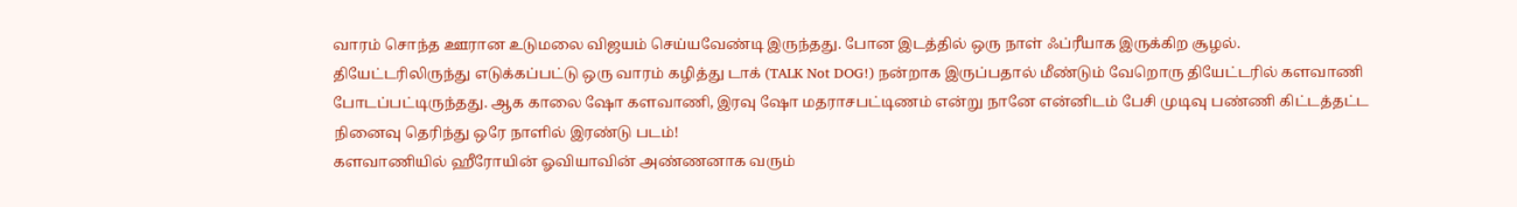வாரம் சொந்த ஊரான உடுமலை விஜயம் செய்யவேண்டி இருந்தது. போன இடத்தில் ஒரு நாள் ஃப்ரீயாக இருக்கிற சூழல்.
தியேட்டரிலிருந்து எடுக்கப்பட்டு ஒரு வாரம் கழித்து டாக் (TALK Not DOG!) நன்றாக இருப்பதால் மீண்டும் வேறொரு தியேட்டரில் களவாணி போடப்பட்டிருந்தது. ஆக காலை ஷோ களவாணி, இரவு ஷோ மதராசபட்டிணம் என்று நானே என்னிடம் பேசி முடிவு பண்ணி கிட்டத்தட்ட நினைவு தெரிந்து ஒரே நாளில் இரண்டு படம்!
களவாணியில் ஹீரோயின் ஓவியாவின் அண்ணனாக வரும்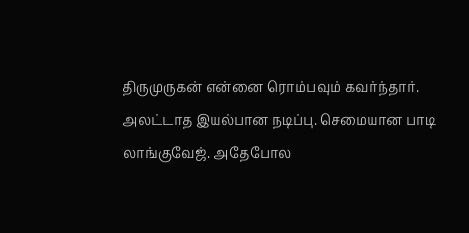திருமுருகன் என்னை ரொம்பவும் கவர்ந்தார். அலட்டாத இயல்பான நடிப்பு. செமையான பாடி லாங்குவேஜ். அதேபோல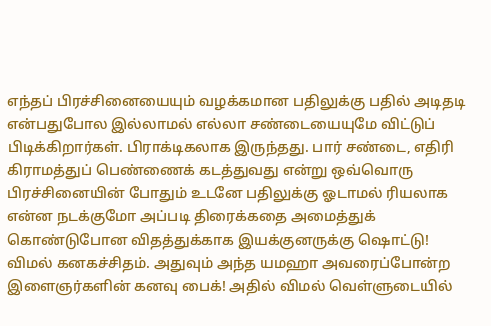எந்தப் பிரச்சினையையும் வழக்கமான பதிலுக்கு பதில் அடிதடி என்பதுபோல இல்லாமல் எல்லா சண்டையையுமே விட்டுப் பிடிக்கிறார்கள். பிராக்டிகலாக இருந்தது. பார் சண்டை, எதிரி கிராமத்துப் பெண்ணைக் கடத்துவது என்று ஒவ்வொரு பிரச்சினையின் போதும் உடனே பதிலுக்கு ஓடாமல் ரியலாக என்ன நடக்குமோ அப்படி திரைக்கதை அமைத்துக் கொண்டுபோன விதத்துக்காக இயக்குனருக்கு ஷொட்டு!
விமல் கனகச்சிதம். அதுவும் அந்த யமஹா அவரைப்போன்ற இளைஞர்களின் கனவு பைக்! அதில் விமல் வெள்ளுடையில்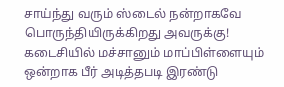சாய்ந்து வரும் ஸ்டைல் நன்றாகவே பொருந்தியிருக்கிறது அவருக்கு!
கடைசியில் மச்சானும் மாப்பிள்ளையும் ஒன்றாக பீர் அடித்தபடி இரண்டு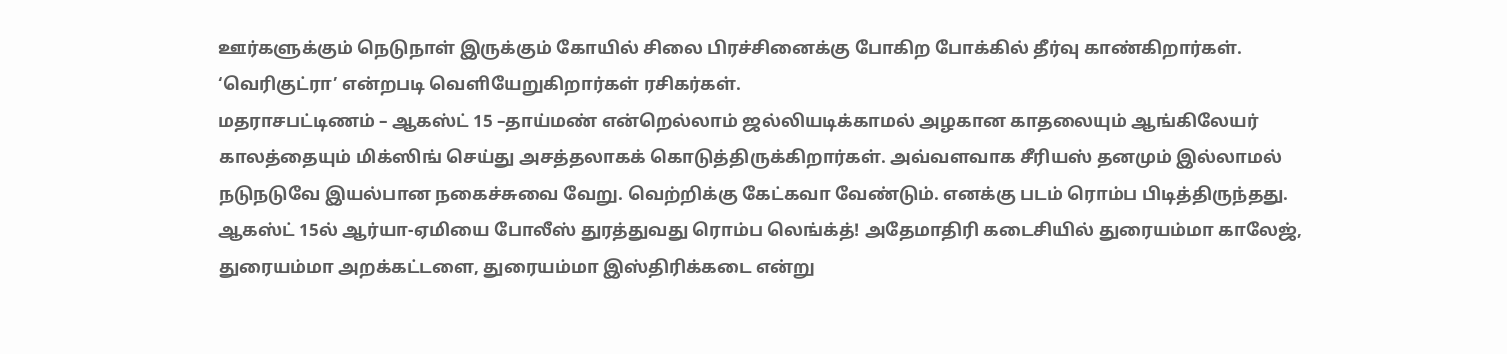ஊர்களுக்கும் நெடுநாள் இருக்கும் கோயில் சிலை பிரச்சினைக்கு போகிற போக்கில் தீர்வு காண்கிறார்கள். ‘வெரிகுட்ரா’ என்றபடி வெளியேறுகிறார்கள் ரசிகர்கள்.
மதராசபட்டிணம் – ஆகஸ்ட் 15 –தாய்மண் என்றெல்லாம் ஜல்லியடிக்காமல் அழகான காதலையும் ஆங்கிலேயர் காலத்தையும் மிக்ஸிங் செய்து அசத்தலாகக் கொடுத்திருக்கிறார்கள். அவ்வளவாக சீரியஸ் தனமும் இல்லாமல் நடுநடுவே இயல்பான நகைச்சுவை வேறு. வெற்றிக்கு கேட்கவா வேண்டும். எனக்கு படம் ரொம்ப பிடித்திருந்தது. ஆகஸ்ட் 15ல் ஆர்யா-ஏமியை போலீஸ் துரத்துவது ரொம்ப லெங்க்த்! அதேமாதிரி கடைசியில் துரையம்மா காலேஜ், துரையம்மா அறக்கட்டளை, துரையம்மா இஸ்திரிக்கடை என்று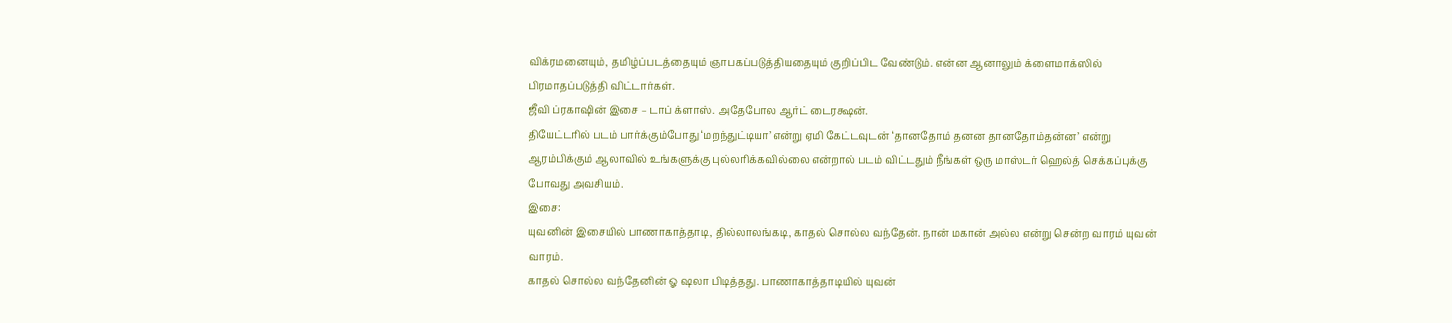விக்ரமனையும், தமிழ்ப்படத்தையும் ஞாபகப்படுத்தியதையும் குறிப்பிட வேண்டும். என்ன ஆனாலும் க்ளைமாக்ஸில் பிரமாதப்படுத்தி விட்டார்கள்.
ஜீவி ப்ரகாஷின் இசை – டாப் க்ளாஸ். அதேபோல ஆர்ட் டைரக்ஷன்.
தியேட்டரில் படம் பார்க்கும்போது ‘மறந்துட்டியா’ என்று ஏமி கேட்டவுடன் ‘தானதோம் தனன தானதோம்தன்ன’ என்று ஆரம்பிக்கும் ஆலாவில் உங்களுக்கு புல்லரிக்கவில்லை என்றால் படம் விட்டதும் நீங்கள் ஒரு மாஸ்டர் ஹெல்த் செக்கப்புக்கு போவது அவசியம்.
இசை:
யுவனின் இசையில் பாணாகாத்தாடி, தில்லாலங்கடி, காதல் சொல்ல வந்தேன். நான் மகான் அல்ல என்று சென்ற வாரம் யுவன் வாரம்.
காதல் சொல்ல வந்தேனின் ஓ ஷலா பிடித்தது. பாணாகாத்தாடியில் யுவன்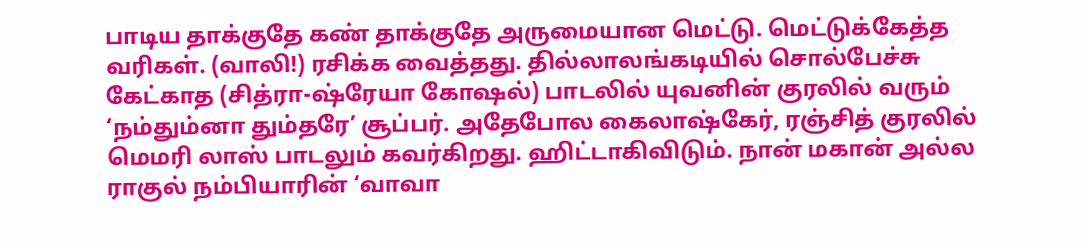பாடிய தாக்குதே கண் தாக்குதே அருமையான மெட்டு. மெட்டுக்கேத்த வரிகள். (வாலி!) ரசிக்க வைத்தது. தில்லாலங்கடியில் சொல்பேச்சு கேட்காத (சித்ரா-ஷ்ரேயா கோஷல்) பாடலில் யுவனின் குரலில் வரும் ‘நம்தும்னா தும்தரே’ சூப்பர். அதேபோல கைலாஷ்கேர், ரஞ்சித் குரலில் மெமரி லாஸ் பாடலும் கவர்கிறது. ஹிட்டாகிவிடும். நான் மகான் அல்ல ராகுல் நம்பியாரின் ‘வாவா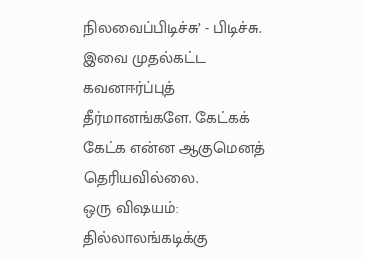நிலவைப்பிடிச்சு’ - பிடிச்சு.
இவை முதல்கட்ட கவனஈர்ப்புத் தீர்மானங்களே. கேட்கக் கேட்க என்ன ஆகுமெனத் தெரியவில்லை.
ஒரு விஷயம்: தில்லாலங்கடிக்கு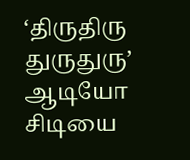‘திருதிரு துருதுரு’ ஆடியோ சிடியை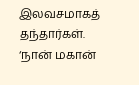இலவசமாகத் தந்தார்கள். ‘நான் மகான்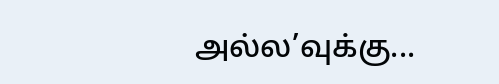அல்ல’வுக்கு...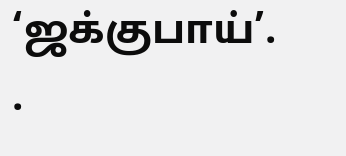‘ஜக்குபாய்’.
.